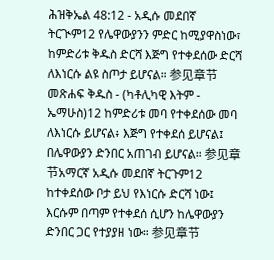ሕዝቅኤል 48:12 - አዲሱ መደበኛ ትርጒም12 የሌዋውያንን ምድር ከሚያዋስነው፣ ከምድሪቱ ቅዱስ ድርሻ እጅግ የተቀደሰው ድርሻ ለእነርሱ ልዩ ስጦታ ይሆናል። 参见章节መጽሐፍ ቅዱስ - (ካቶሊካዊ እትም - ኤማሁስ)12 ከምድሪቱ መባ የተቀደሰው መባ ለእነርሱ ይሆናል፥ እጅግ የተቀደሰ ይሆናል፤ በሌዋውያን ድንበር አጠገብ ይሆናል። 参见章节አማርኛ አዲሱ መደበኛ ትርጉም12 ከተቀደሰው ቦታ ይህ የእነርሱ ድርሻ ነው፤ እርሱም በጣም የተቀደሰ ሲሆን ከሌዋውያን ድንበር ጋር የተያያዘ ነው። 参见章节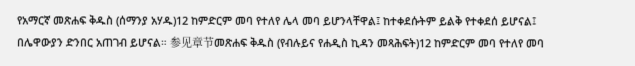የአማርኛ መጽሐፍ ቅዱስ (ሰማንያ አሃዱ)12 ከምድርም መባ የተለየ ሌላ መባ ይሆንላቸዋል፤ ከተቀደሱትም ይልቅ የተቀደሰ ይሆናል፤ በሌዋውያን ድንበር አጠገብ ይሆናል። 参见章节መጽሐፍ ቅዱስ (የብሉይና የሐዲስ ኪዳን መጻሕፍት)12 ከምድርም መባ የተለየ መባ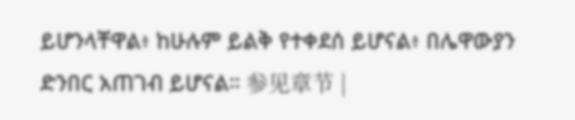ይሆንላቸዋል፥ ከሁሉም ይልቅ የተቀደሰ ይሆናል፥ በሌዋውያን ድንበር አጠገብ ይሆናል። 参见章节 |